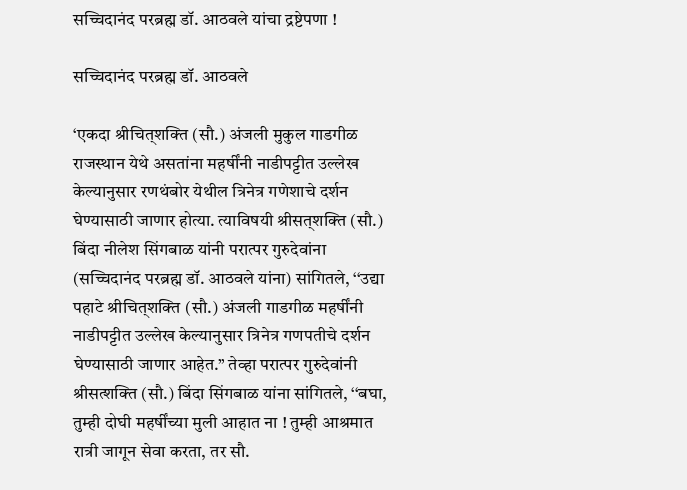सच्चिदानंद परब्रह्म डॉ. आठवले यांचा द्रष्टेपणा !

सच्चिदानंद परब्रह्म डॉ. आठवले

‘एकदा श्रीचित्‌शक्ति (सौ.) अंजली मुकुल गाडगीळ राजस्थान येथे असतांना महर्षींनी नाडीपट्टीत उल्लेख केल्यानुसार रणथंबोर येथील त्रिनेत्र गणेशाचे दर्शन घेण्यासाठी जाणार होत्या. त्याविषयी श्रीसत्‌शक्ति (सौ.) बिंदा नीलेश सिंगबाळ यांनी परात्पर गुरुदेवांना (सच्चिदानंद परब्रह्म डॉ. आठवले यांना) सांगितले, ‘‘उद्या पहाटे श्रीचित्‌शक्ति (सौ.) अंजली गाडगीळ महर्षींनी नाडीपट्टीत उल्लेख केल्यानुसार त्रिनेत्र गणपतीचे दर्शन घेण्यासाठी जाणार आहेत.’’ तेव्हा परात्पर गुरुदेवांनी श्रीसत्शक्ति (सौ.) बिंदा सिंगबाळ यांना सांगितले, ‘‘बघा, तुम्ही दोघी महर्षींच्या मुली आहात ना ! तुम्ही आश्रमात रात्री जागून सेवा करता, तर सौ.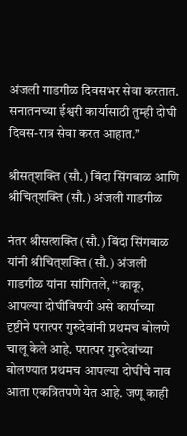अंजली गाडगीळ दिवसभर सेवा करतात. सनातनच्या ईश्वरी कार्यासाठी तुम्ही दोघी दिवस-रात्र सेवा करत आहात.’’

श्रीसत्‌शक्ति (सौ.) बिंदा सिंगबाळ आणि श्रीचित्‌‌शक्ति (सौ.) अंजली गाडगीळ

नंतर श्रीसत्शक्ति (सौ.) बिंदा सिंगबाळ यांनी श्रीचित्‌शक्ति (सौ.) अंजली गाडगीळ यांना सांगितले, ‘‘काकू, आपल्या दोघींविषयी असे कार्याच्या दृष्टीने परात्पर गुरुदेवांनी प्रथमच बोलणे चालू केले आहे. परात्पर गुरुदेवांच्या बोलण्यात प्रथमच आपल्या दोघींचे नाव आता एकत्रितपणे येत आहे. जणू काही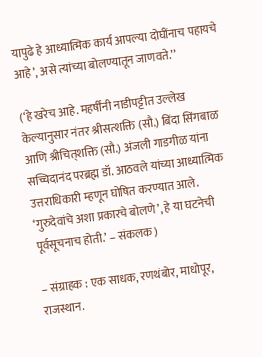यापुढे हे आध्यात्मिक कार्य आपल्या दोघींनाच पहायचे आहे’, असे त्यांच्या बोलण्यातून जाणवते.’’

(‘हे खरेच आहे. महर्षींनी नाडीपट्टीत उल्लेख केल्यानुसार नंतर श्रीसत्शक्ति (सौ.) बिंदा सिंगबाळ आणि श्रीचित्‌शक्ति (सौ.) अंजली गाडगीळ यांना सच्चिदानंद परब्रह्म डॉ. आठवले यांच्या आध्यात्मिक उत्तराधिकारी म्हणून घोषित करण्यात आले. ‘गुरुदेवांचे अशा प्रकारचे बोलणे’, हे या घटनेची पूर्वसूचनाच होती.’ – संकलक)

– संग्राहक : एक साधक, रणथंबोर, माधोपूर, राजस्थान.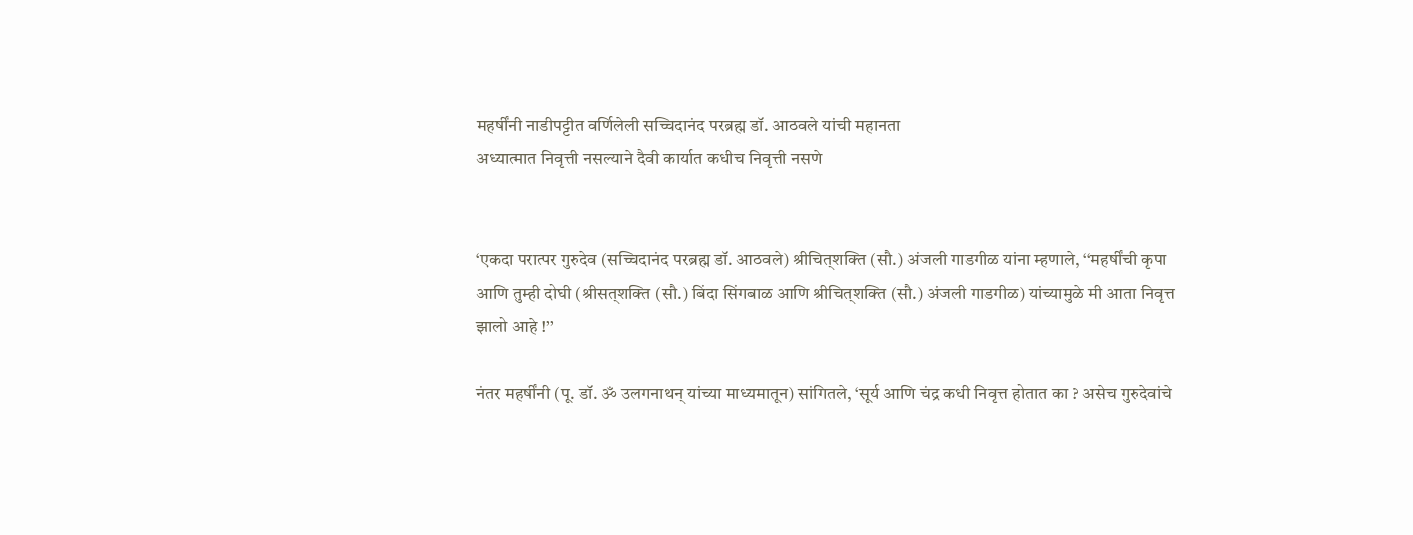महर्षींनी नाडीपट्टीत वर्णिलेली सच्चिदानंद परब्रह्म डॉ. आठवले यांची महानता
अध्यात्मात निवृत्ती नसल्याने दैवी कार्यात कधीच निवृत्ती नसणे


‘एकदा परात्पर गुरुदेव (सच्चिदानंद परब्रह्म डॉ. आठवले) श्रीचित्‌शक्ति (सौ.) अंजली गाडगीळ यांना म्हणाले, ‘‘महर्षींची कृपा आणि तुम्ही दोघी (श्रीसत्‌शक्ति (सौ.) बिंदा सिंगबाळ आणि श्रीचित्‌शक्ति (सौ.) अंजली गाडगीळ) यांच्यामुळे मी आता निवृत्त झालो आहे !’’

नंतर महर्षींनी (पू. डॉ. ॐ उलगनाथन् यांच्या माध्यमातून) सांगितले, ‘सूर्य आणि चंद्र कधी निवृत्त होतात का ? असेच गुरुदेवांचे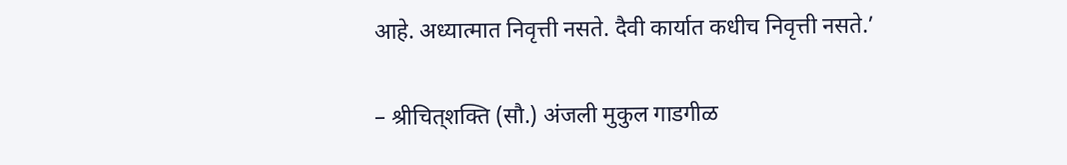आहे. अध्यात्मात निवृत्ती नसते. दैवी कार्यात कधीच निवृत्ती नसते.’

– श्रीचित्‌शक्ति (सौ.) अंजली मुकुल गाडगीळ